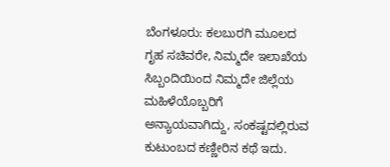ಬೆಂಗಳೂರು: ಕಲಬುರಗಿ ಮೂಲದ ಗೃಹ ಸಚಿವರೇ, ನಿಮ್ಮದೇ ಇಲಾಖೆಯ ಸಿಬ್ಬಂದಿಯಿಂದ ನಿಮ್ಮದೇ ಜಿಲ್ಲೆಯ ಮಹಿಳೆಯೊಬ್ಬರಿಗೆ ಅನ್ಯಾಯವಾಗಿದ್ದು, ಸಂಕಷ್ಟದಲ್ಲಿರುವ ಕುಟುಂಬದ ಕಣ್ಣೀರಿನ ಕಥೆ ಇದು.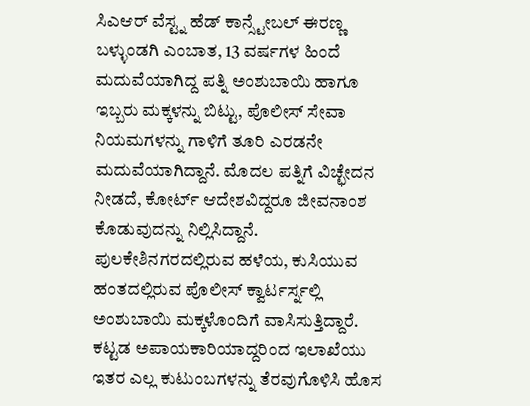ಸಿಎಆರ್ ವೆಸ್ಟ್ನ ಹೆಡ್ ಕಾನ್ಸ್ಟೇಬಲ್ ಈರಣ್ಣ ಬಳ್ಳುಂಡಗಿ ಎಂಬಾತ, 13 ವರ್ಷಗಳ ಹಿಂದೆ ಮದುವೆಯಾಗಿದ್ದ ಪತ್ನಿ ಅಂಶುಬಾಯಿ ಹಾಗೂ ಇಬ್ಬರು ಮಕ್ಕಳನ್ನು ಬಿಟ್ಟು, ಪೊಲೀಸ್ ಸೇವಾ ನಿಯಮಗಳನ್ನು ಗಾಳಿಗೆ ತೂರಿ ಎರಡನೇ ಮದುವೆಯಾಗಿದ್ದಾನೆ. ಮೊದಲ ಪತ್ನಿಗೆ ವಿಚ್ಛೇದನ ನೀಡದೆ, ಕೋರ್ಟ್ ಆದೇಶವಿದ್ದರೂ ಜೀವನಾಂಶ ಕೊಡುವುದನ್ನು ನಿಲ್ಲಿಸಿದ್ದಾನೆ.
ಪುಲಕೇಶಿನಗರದಲ್ಲಿರುವ ಹಳೆಯ, ಕುಸಿಯುವ ಹಂತದಲ್ಲಿರುವ ಪೊಲೀಸ್ ಕ್ವಾರ್ಟರ್ಸ್ನಲ್ಲಿ ಅಂಶುಬಾಯಿ ಮಕ್ಕಳೊಂದಿಗೆ ವಾಸಿಸುತ್ತಿದ್ದಾರೆ. ಕಟ್ಟಡ ಅಪಾಯಕಾರಿಯಾದ್ದರಿಂದ ಇಲಾಖೆಯು ಇತರ ಎಲ್ಲ ಕುಟುಂಬಗಳನ್ನು ತೆರವುಗೊಳಿಸಿ ಹೊಸ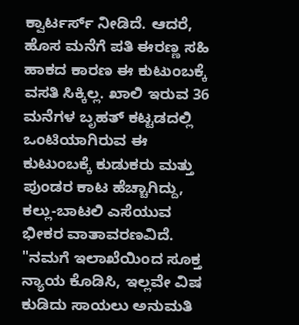ಕ್ವಾರ್ಟರ್ಸ್ ನೀಡಿದೆ. ಆದರೆ, ಹೊಸ ಮನೆಗೆ ಪತಿ ಈರಣ್ಣ ಸಹಿ ಹಾಕದ ಕಾರಣ ಈ ಕುಟುಂಬಕ್ಕೆ ವಸತಿ ಸಿಕ್ಕಿಲ್ಲ. ಖಾಲಿ ಇರುವ 36 ಮನೆಗಳ ಬೃಹತ್ ಕಟ್ಟಡದಲ್ಲಿ ಒಂಟಿಯಾಗಿರುವ ಈ ಕುಟುಂಬಕ್ಕೆ ಕುಡುಕರು ಮತ್ತು ಪುಂಡರ ಕಾಟ ಹೆಚ್ಚಾಗಿದ್ದು, ಕಲ್ಲು-ಬಾಟಲಿ ಎಸೆಯುವ ಭೀಕರ ವಾತಾವರಣವಿದೆ.
"ನಮಗೆ ಇಲಾಖೆಯಿಂದ ಸೂಕ್ತ ನ್ಯಾಯ ಕೊಡಿಸಿ, ಇಲ್ಲವೇ ವಿಷ ಕುಡಿದು ಸಾಯಲು ಅನುಮತಿ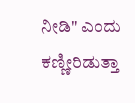ನೀಡಿ" ಎಂದು ಕಣ್ಣೀರಿಡುತ್ತಾ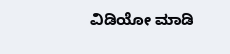ವಿಡಿಯೋ ಮಾಡಿ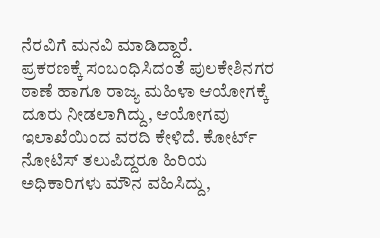ನೆರವಿಗೆ ಮನವಿ ಮಾಡಿದ್ದಾರೆ.
ಪ್ರಕರಣಕ್ಕೆ ಸಂಬಂಧಿಸಿದಂತೆ ಪುಲಕೇಶಿನಗರ ಠಾಣೆ ಹಾಗೂ ರಾಜ್ಯ ಮಹಿಳಾ ಆಯೋಗಕ್ಕೆ ದೂರು ನೀಡಲಾಗಿದ್ದು, ಆಯೋಗವು ಇಲಾಖೆಯಿಂದ ವರದಿ ಕೇಳಿದೆ. ಕೋರ್ಟ್ ನೋಟಿಸ್ ತಲುಪಿದ್ದರೂ ಹಿರಿಯ ಅಧಿಕಾರಿಗಳು ಮೌನ ವಹಿಸಿದ್ದು,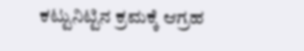ಕಟ್ಟುನಿಟ್ಟಿನ ಕ್ರಮಕ್ಕೆ ಆಗ್ರಹ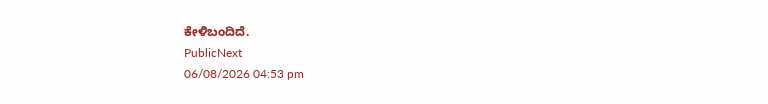ಕೇಳಿಬಂದಿದೆ.
PublicNext
06/08/2026 04:53 pm